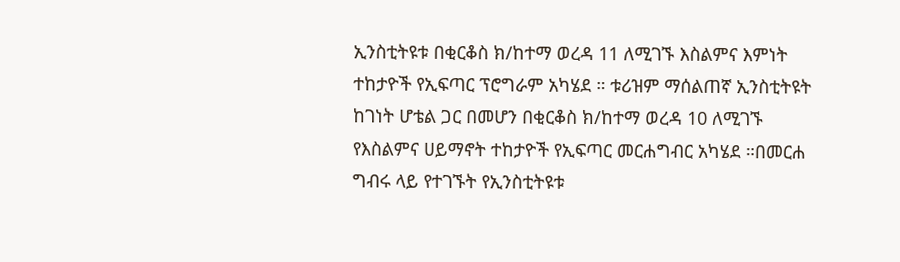ኢንስቲትዩቱ በቂርቆስ ክ/ከተማ ወረዳ 11 ለሚገኙ እስልምና እምነት ተከታዮች የኢፍጣር ፕሮግራም አካሄደ ። ቱሪዝም ማሰልጠኛ ኢንስቲትዩት ከገነት ሆቴል ጋር በመሆን በቂርቆስ ክ/ከተማ ወረዳ 10 ለሚገኙ የእስልምና ሀይማኖት ተከታዮች የኢፍጣር መርሐግብር አካሄደ ።በመርሐ ግብሩ ላይ የተገኙት የኢንስቲትዩቱ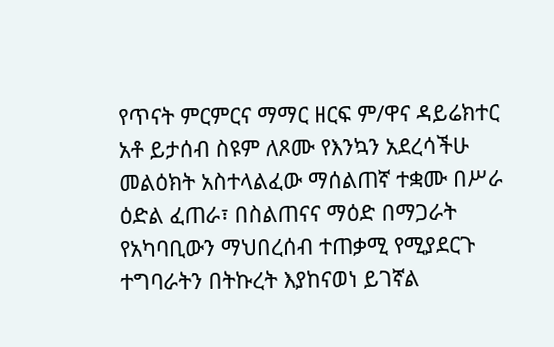የጥናት ምርምርና ማማር ዘርፍ ም/ዋና ዳይሬክተር አቶ ይታሰብ ስዩም ለጾሙ የእንኳን አደረሳችሁ መልዕክት አስተላልፈው ማሰልጠኛ ተቋሙ በሥራ ዕድል ፈጠራ፣ በስልጠናና ማዕድ በማጋራት የአካባቢውን ማህበረሰብ ተጠቃሚ የሚያደርጉ ተግባራትን በትኩረት እያከናወነ ይገኛል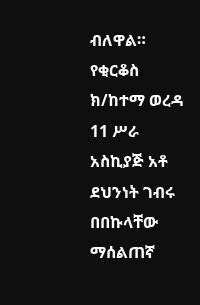ብለዋል።
የቂርቆስ ክ/ከተማ ወረዳ 11 ሥራ አስኪያጅ አቶ ደህንነት ገብሩ በበኩላቸው ማሰልጠኛ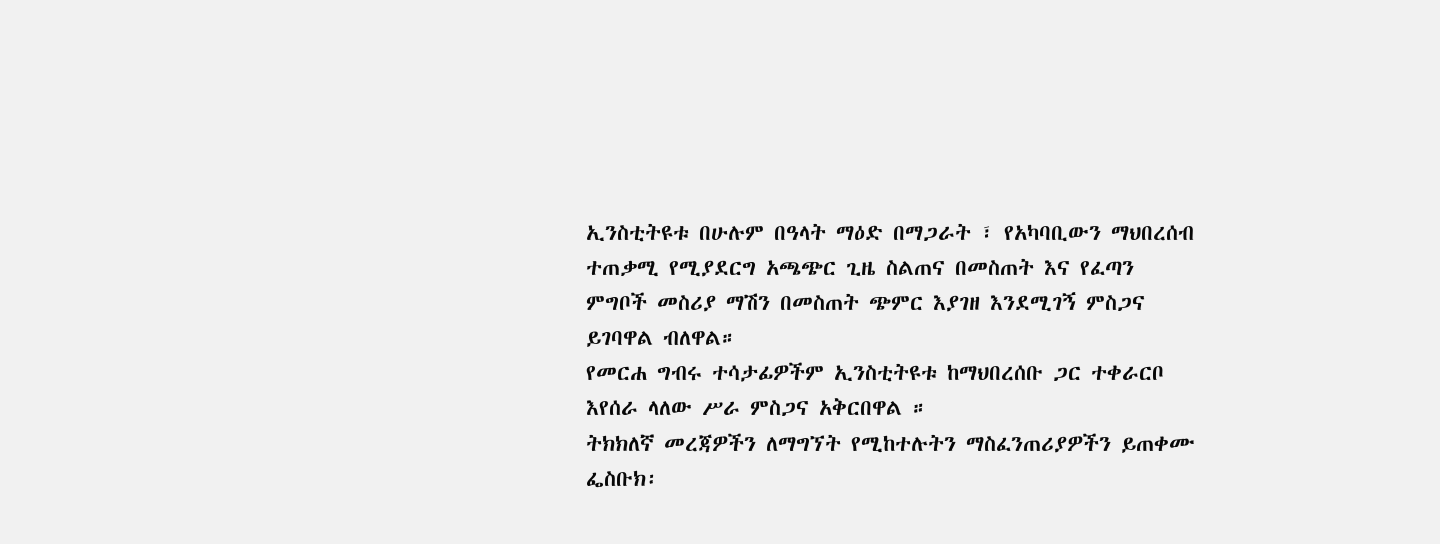ኢንስቲትዩቱ በሁሉም በዓላት ማዕድ በማጋራት ፣ የአካባቢውን ማህበረሰብ ተጠቃሚ የሚያደርግ አጫጭር ጊዜ ስልጠና በመስጠት እና የፈጣን ምግቦች መስሪያ ማሽን በመስጠት ጭምር እያገዘ እንደሚገኝ ምስጋና ይገባዋል ብለዋል።
የመርሐ ግብሩ ተሳታፊዎችም ኢንስቲትዩቱ ከማህበረሰቡ ጋር ተቀራርቦ እየሰራ ላለው ሥራ ምስጋና አቅርበዋል ።
ትክክለኛ መረጃዎችን ለማግኘት የሚከተሉትን ማስፈንጠሪያዎችን ይጠቀሙ
ፌስቡክ፡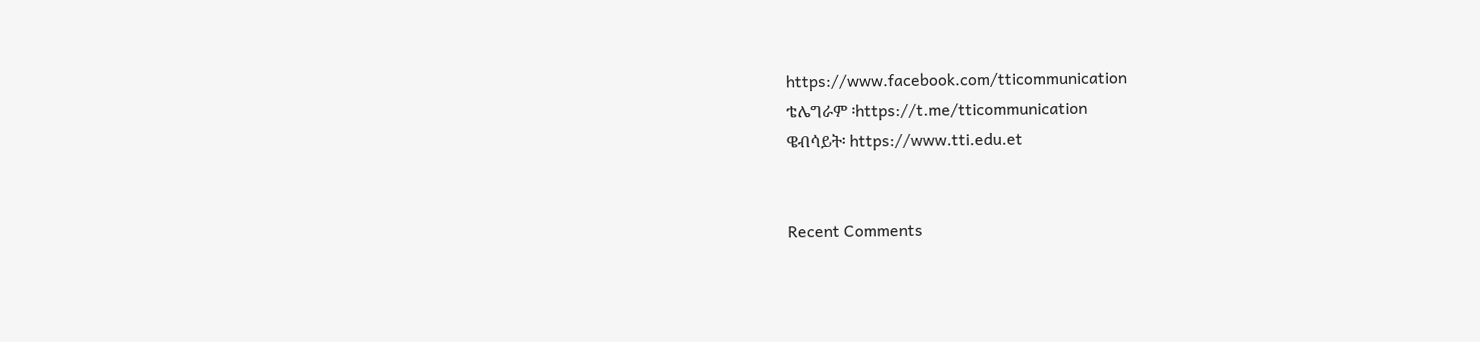https://www.facebook.com/tticommunication
ቴሌግራም ፡https://t.me/tticommunication
ዌብሳይት፡ https://www.tti.edu.et


Recent Comments